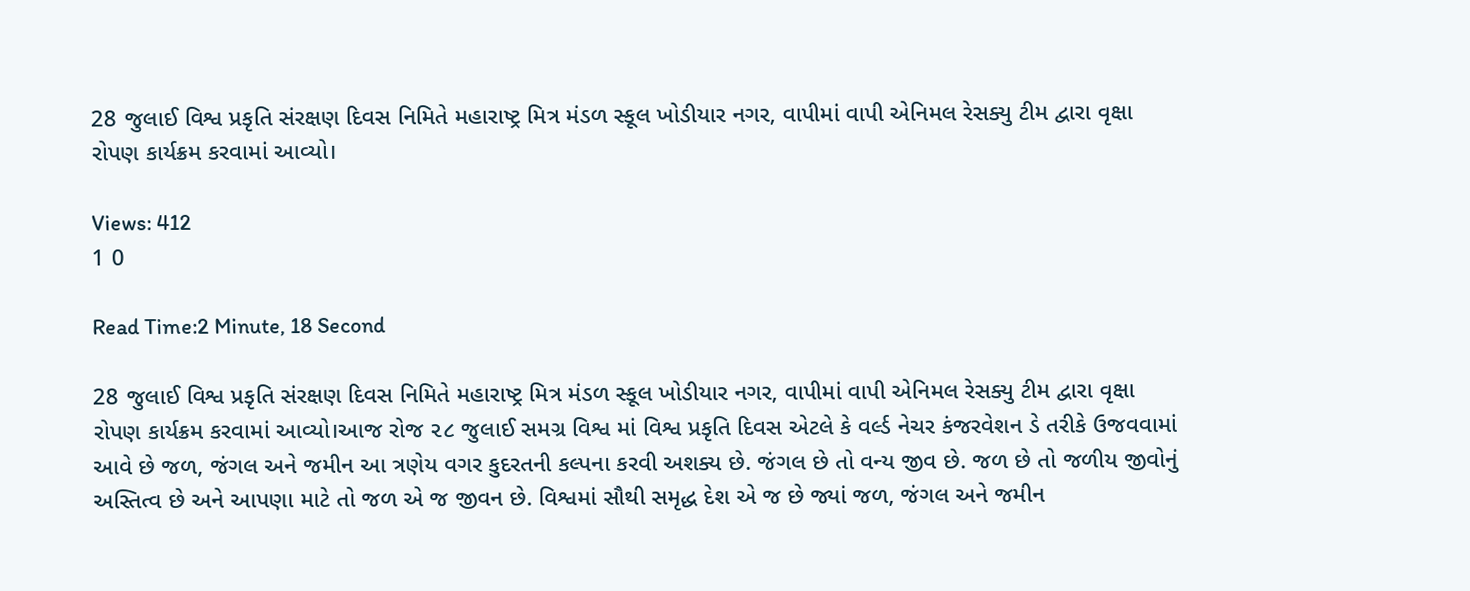28 જુલાઈ વિશ્વ પ્રકૃતિ સંરક્ષણ દિવસ નિમિતે મહારાષ્ટ્ર મિત્ર મંડળ સ્કૂલ ખોડીયાર નગર, વાપીમાં વાપી એનિમલ રેસક્યુ ટીમ દ્વારા વૃક્ષા રોપણ કાર્યક્રમ કરવામાં આવ્યો।

Views: 412
1 0

Read Time:2 Minute, 18 Second

28 જુલાઈ વિશ્વ પ્રકૃતિ સંરક્ષણ દિવસ નિમિતે મહારાષ્ટ્ર મિત્ર મંડળ સ્કૂલ ખોડીયાર નગર, વાપીમાં વાપી એનિમલ રેસક્યુ ટીમ દ્વારા વૃક્ષા રોપણ કાર્યક્રમ કરવામાં આવ્યો।આજ રોજ ૨૮ જુલાઈ સમગ્ર વિશ્વ માં વિશ્વ પ્રકૃતિ દિવસ એટલે કે વર્લ્ડ નેચર કંજરવેશન ડે તરીકે ઉજવવામાં આવે છે જળ, જંગલ અને જમીન આ ત્રણેય વગર કુદરતની કલ્પના કરવી અશક્ય છે. જંગલ છે તો વન્ય જીવ છે. જળ છે તો જળીય જીવોનું અસ્તિત્વ છે અને આપણા માટે તો જળ એ જ જીવન છે. વિશ્વમાં સૌથી સમૃદ્ધ દેશ એ જ છે જ્યાં જળ, જંગલ અને જમીન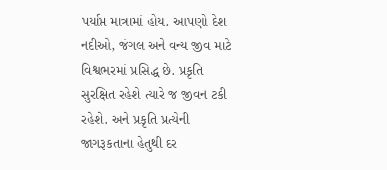પર્યાપ્ત માત્રામાં હોય. આપણો દેશ નદીઓ, જંગલ અને વન્ય જીવ માટે વિશ્વભરમાં પ્રસિદ્ધ છે. પ્રકૃતિ સુરક્ષિત રહેશે ત્યારે જ જીવન ટકી રહેશે. અને પ્રકૃતિ પ્રત્યેની જાગરૂકતાના હેતુથી દર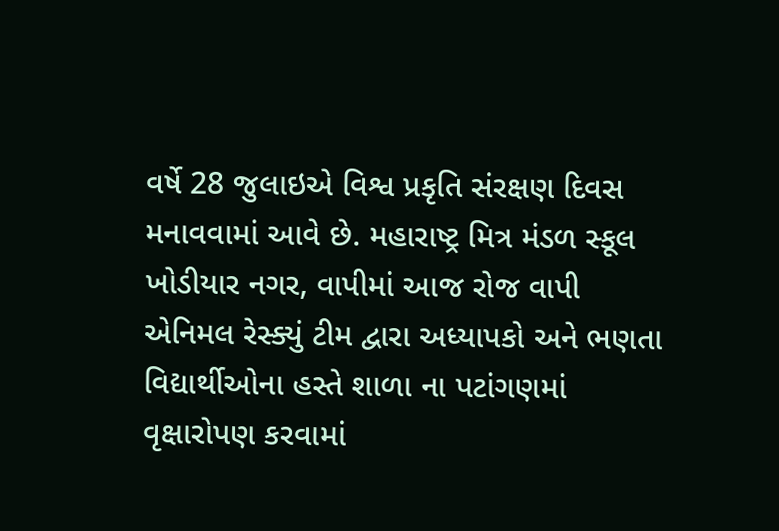વર્ષે 28 જુલાઇએ વિશ્વ પ્રકૃતિ સંરક્ષણ દિવસ મનાવવામાં આવે છે. મહારાષ્ટ્ર મિત્ર મંડળ સ્કૂલ ખોડીયાર નગર, વાપીમાં આજ રોજ વાપી એનિમલ રેસ્ક્યું ટીમ દ્વારા અધ્યાપકો અને ભણતા વિદ્યાર્થીઓના હસ્તે શાળા ના પટાંગણમાં વૃક્ષારોપણ કરવામાં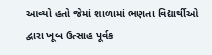આવ્યો હતો જેમાં શાળામાં ભણતા વિદ્યાર્થીઓ દ્વારા ખૂબ ઉત્સાહ પૂર્વક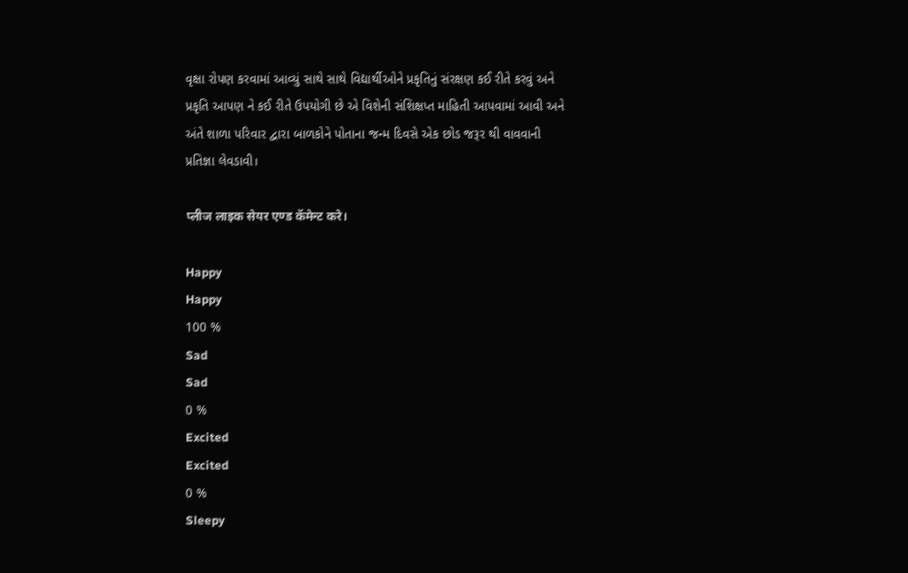વૃક્ષા રોપણ કરવામાં આવ્યું સાથે સાથે વિદ્યાર્થીઓને પ્રકૃતિનું સંરક્ષણ કઈ રીતે કરવું અને પ્રકૃતિ આપણ ને કઈ રીતે ઉપયોગી છે એ વિશેની સંશિક્ષપ્ત માહિતી આપવામાં આવી અને અંતે શાળા પરિવાર દ્વારા બાળકોને પોતાના જન્મ દિવસે એક છોડ જરૂર થી વાવવાની પ્રતિજ્ઞા લેવડાવી।

प्लीज लाइक सेयर एण्ड कॅमेन्ट करे।

Happy
Happy
100 %
Sad
Sad
0 %
Excited
Excited
0 %
Sleepy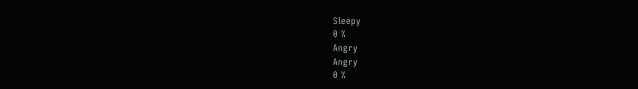Sleepy
0 %
Angry
Angry
0 %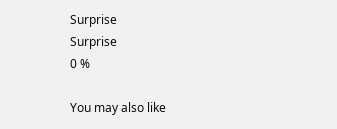Surprise
Surprise
0 %

You may also like